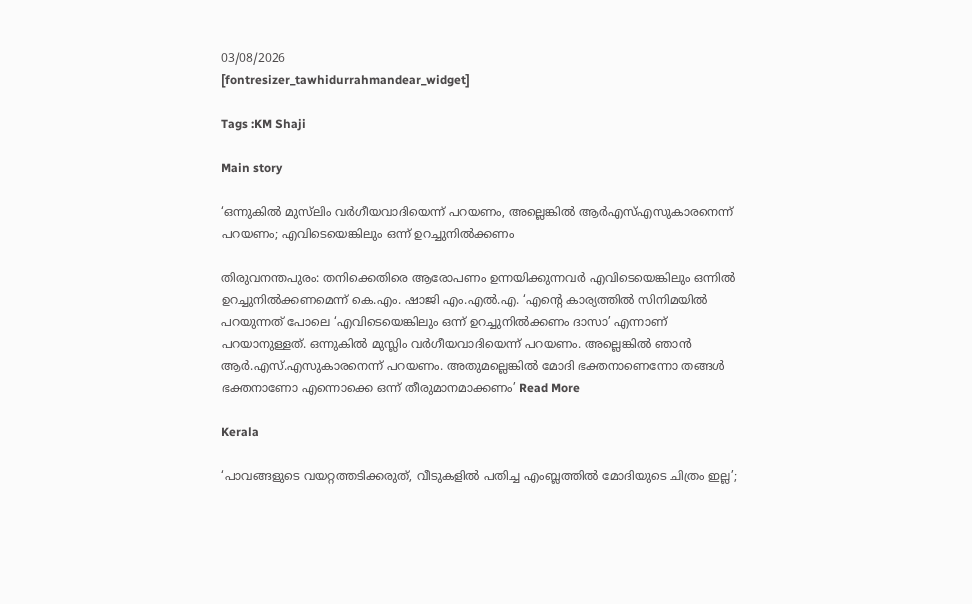03/08/2026
[fontresizer_tawhidurrahmandear_widget]

Tags :KM Shaji

Main story

‘ഒന്നുകിൽ മുസ്‌ലിം വർഗീയവാദിയെന്ന് പറയണം, അല്ലെങ്കിൽ ആർഎസ്എസുകാരനെന്ന് പറയണം; എവിടെയെങ്കിലും ഒന്ന് ഉറച്ചുനിൽക്കണം

തിരുവനന്തപുരം: തനിക്കെതിരെ ആരോപണം ഉന്നയിക്കുന്നവർ എവിടെയെങ്കിലും ഒന്നിൽ ഉറച്ചുനിൽക്കണമെന്ന് കെ.എം. ഷാജി എം.എൽ.എ. ‘എന്റെ കാര്യത്തിൽ സിനിമയിൽ പറയുന്നത് പോലെ ‘എവിടെയെങ്കിലും ഒന്ന് ഉറച്ചുനിൽക്കണം ദാസാ’ എന്നാണ് പറയാനുള്ളത്. ഒന്നുകിൽ മുസ്ലിം വർഗീയവാദിയെന്ന് പറയണം. അല്ലെങ്കിൽ ഞാൻ ആർ.എസ്.എസുകാരനെന്ന് പറയണം. അതുമല്ലെങ്കിൽ മോദി ഭക്തനാണെന്നോ തങ്ങൾ ഭക്തനാണോ എന്നൊക്കെ ഒന്ന് തീരുമാനമാക്കണം’ Read More

Kerala

‘പാവങ്ങളുടെ വയറ്റത്തടിക്കരുത്, വീടുകളില്‍ പതിച്ച എംബ്ലത്തില്‍ മോദിയുടെ ചിത്രം ഇല്ല’;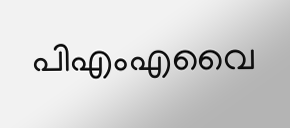പിഎംഎവൈ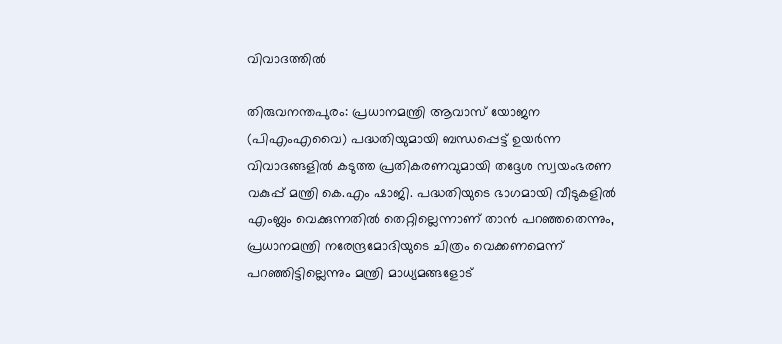വിവാദത്തില്‍

തിരുവനന്തപുരം: പ്രധാനമന്ത്രി ആവാസ് യോജന (പിഎംഎവൈ) പദ്ധതിയുമായി ബന്ധപ്പെട്ട് ഉയര്‍ന്ന വിവാദങ്ങളില്‍ കടുത്ത പ്രതികരണവുമായി തദ്ദേശ സ്വയംഭരണ വകുപ്പ് മന്ത്രി കെ.എം ഷാജി. പദ്ധതിയുടെ ഭാഗമായി വീടുകളില്‍ എംബ്ലം വെക്കുന്നതില്‍ തെറ്റില്ലെന്നാണ് താന്‍ പറഞ്ഞതെന്നും, പ്രധാനമന്ത്രി നരേന്ദ്രമോദിയുടെ ചിത്രം വെക്കണമെന്ന് പറഞ്ഞിട്ടില്ലെന്നും മന്ത്രി മാധ്യമങ്ങളോട്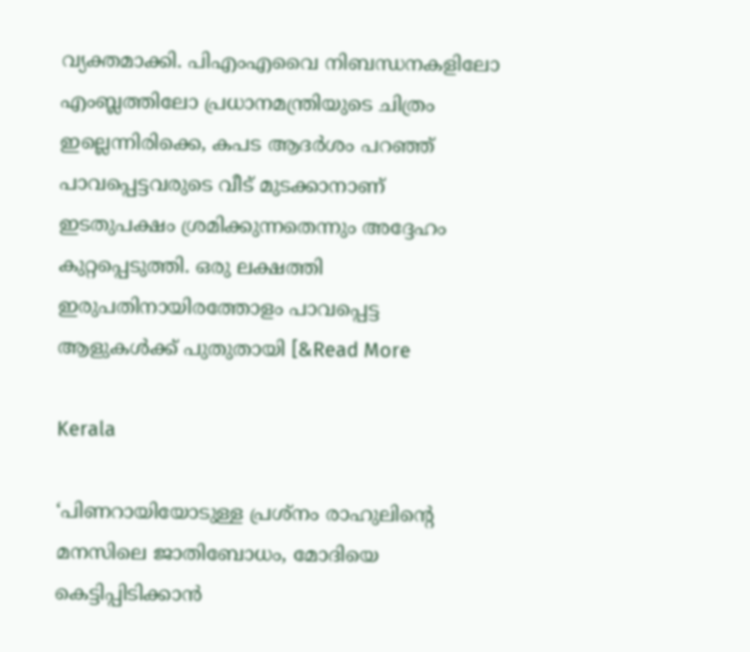വ്യക്തമാക്കി. പിഎംഎവൈ നിബന്ധനകളിലോ എംബ്ലത്തിലോ പ്രധാനമന്ത്രിയുടെ ചിത്രം ഇല്ലെന്നിരിക്കെ, കപട ആദര്‍ശം പറഞ്ഞ് പാവപ്പെട്ടവരുടെ വീട് മുടക്കാനാണ് ഇടതുപക്ഷം ശ്രമിക്കുന്നതെന്നും അദ്ദേഹം കുറ്റപ്പെടുത്തി. ഒരു ലക്ഷത്തി ഇരുപതിനായിരത്തോളം പാവപ്പെട്ട ആളുകള്‍ക്ക് പുതുതായി [&Read More

Kerala

‘പിണറായിയോടുള്ള പ്രശ്നം രാഹുലിൻ്റെ മനസിലെ ജാതിബോധം, മോദിയെ കെട്ടിപ്പിടിക്കാൻ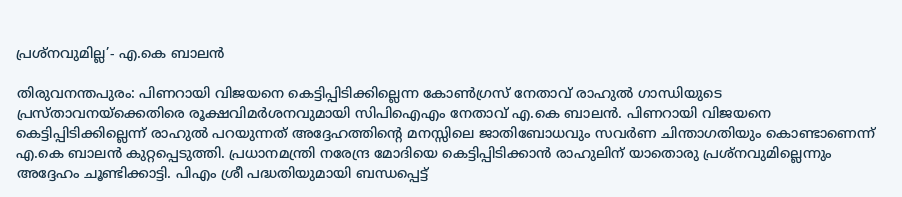പ്രശ്നവുമില്ല’- എ.കെ ബാലൻ

തിരുവനന്തപുരം: പിണറായി വിജയനെ കെട്ടിപ്പിടിക്കില്ലെന്ന കോൺഗ്രസ് നേതാവ് രാഹുൽ ഗാന്ധിയുടെ പ്രസ്താവനയ്ക്കെതിരെ രൂക്ഷവിമർശനവുമായി സിപിഐഎം നേതാവ് എ.കെ ബാലൻ. പിണറായി വിജയനെ കെട്ടിപ്പിടിക്കില്ലെന്ന് രാഹുൽ പറയുന്നത് അദ്ദേഹത്തിന്റെ മനസ്സിലെ ജാതിബോധവും സവർണ ചിന്താഗതിയും കൊണ്ടാണെന്ന് എ.കെ ബാലൻ കുറ്റപ്പെടുത്തി. പ്രധാനമന്ത്രി നരേന്ദ്ര മോദിയെ കെട്ടിപ്പിടിക്കാൻ രാഹുലിന് യാതൊരു പ്രശ്നവുമില്ലെന്നും അദ്ദേഹം ചൂണ്ടിക്കാട്ടി. പിഎം ശ്രീ പദ്ധതിയുമായി ബന്ധപ്പെട്ട്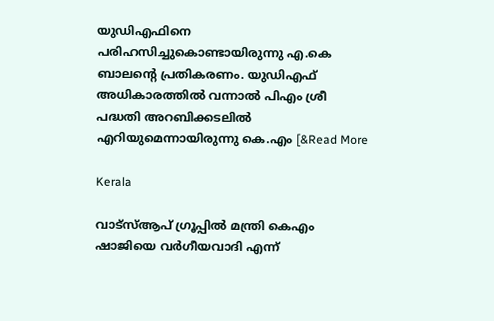യുഡിഎഫിനെ പരിഹസിച്ചുകൊണ്ടായിരുന്നു എ.കെ ബാലന്റെ പ്രതികരണം. യുഡിഎഫ് അധികാരത്തിൽ വന്നാൽ പിഎം ശ്രീ പദ്ധതി അറബിക്കടലിൽ എറിയുമെന്നായിരുന്നു കെ.എം [&Read More

Kerala

വാട്‌സ്ആപ് ഗ്രൂപ്പിൽ മന്ത്രി കെഎം ഷാജിയെ വർഗീയവാദി എന്ന്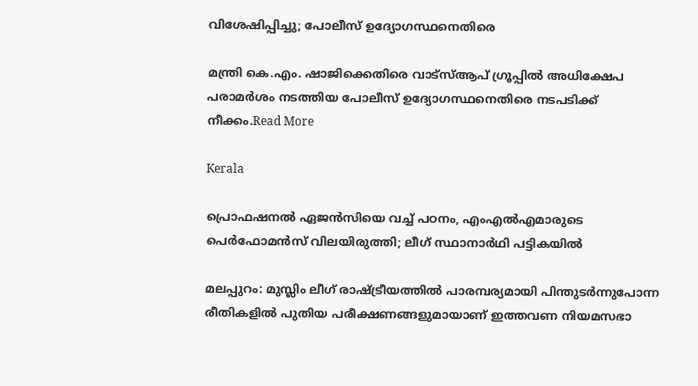വിശേഷിപ്പിച്ചു; പോലീസ് ഉദ്യോഗസ്ഥനെതിരെ

മന്ത്രി കെ.എം. ഷാജിക്കെതിരെ വാട്‌സ്ആപ് ഗ്രൂപ്പിൽ അധിക്ഷേപ പരാമർശം നടത്തിയ പോലീസ് ഉദ്യോഗസ്ഥനെതിരെ നടപടിക്ക് നീക്കം.Read More

Kerala

പ്രൊഫഷനൽ ഏജൻസിയെ വച്ച് പഠനം, എംഎൽഎമാരുടെ പെർഫോമൻസ് വിലയിരുത്തി; ലീഗ് സ്ഥാനാർഥി പട്ടികയിൽ

മലപ്പുറം: മുസ്ലിം ലീഗ് രാഷ്ട്രീയത്തിൽ പാരമ്പര്യമായി പിന്തുടർന്നുപോന്ന രീതികളിൽ പുതിയ പരീക്ഷണങ്ങളുമായാണ് ഇത്തവണ നിയമസഭാ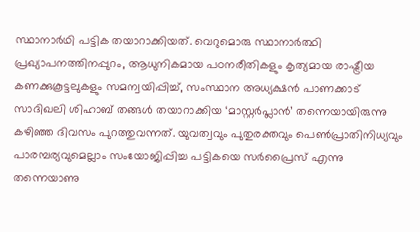സ്ഥാനാർഥി പട്ടിക തയാറാക്കിയത്. വെറുമൊരു സ്ഥാനാർത്ഥി പ്രഖ്യാപനത്തിനപ്പുറം, ആധുനികമായ പഠനരീതികളും കൃത്യമായ രാഷ്ട്രീയ കണക്കുകൂട്ടലുകളും സമന്വയിപ്പിച്ച്, സംസ്ഥാന അധ്യക്ഷൻ പാണക്കാട് സാദിഖലി ശിഹാബ് തങ്ങൾ തയാറാക്കിയ ‘മാസ്റ്റർപ്ലാൻ’ തന്നെയായിരുന്നു കഴിഞ്ഞ ദിവസം പുറത്തുവന്നത്. യുവത്വവും പുതുരക്തവും പെൺപ്രാതിനിധ്യവും പാരമ്പര്യവുമെല്ലാം സംയോജിപ്പിച്ച പട്ടികയെ സർപ്രൈസ് എന്നു തന്നെയാണു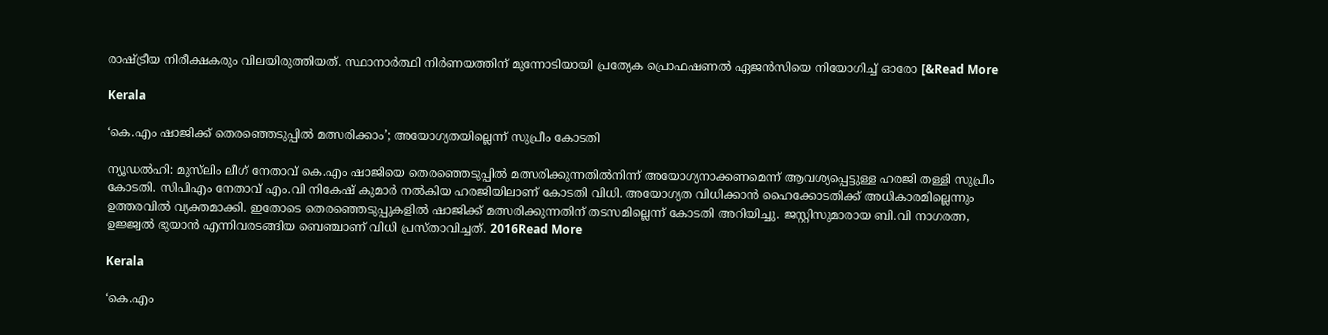രാഷ്ട്രീയ നിരീക്ഷകരും വിലയിരുത്തിയത്. സ്ഥാനാർത്ഥി നിർണയത്തിന് മുന്നോടിയായി പ്രത്യേക പ്രൊഫഷണൽ ഏജൻസിയെ നിയോഗിച്ച് ഓരോ [&Read More

Kerala

‘കെ.എം ഷാജിക്ക് തെരഞ്ഞെടുപ്പിൽ മത്സരിക്കാം’; അയോഗ്യതയില്ലെന്ന് സുപ്രീം കോടതി

ന്യൂഡൽഹി: മുസ്‌ലിം ലീഗ് നേതാവ് കെ.എം ഷാജിയെ തെരഞ്ഞെടുപ്പിൽ മത്സരിക്കുന്നതിൽനിന്ന് അയോഗ്യനാക്കണമെന്ന് ആവശ്യപ്പെട്ടുള്ള ഹരജി തള്ളി സുപ്രീം കോടതി. സിപിഎം നേതാവ് എം.വി നികേഷ് കുമാർ നൽകിയ ഹരജിയിലാണ് കോടതി വിധി. അയോഗ്യത വിധിക്കാൻ ഹൈക്കോടതിക്ക് അധികാരമില്ലെന്നും ഉത്തരവിൽ വ്യക്തമാക്കി. ഇതോടെ തെരഞ്ഞെടുപ്പുകളിൽ ഷാജിക്ക് മത്സരിക്കുന്നതിന് തടസമില്ലെന്ന് കോടതി അറിയിച്ചു. ജസ്റ്റിസുമാരായ ബി.വി നാഗരത്ന, ഉജ്ജ്വൽ ഭുയാൻ എന്നിവരടങ്ങിയ ബെഞ്ചാണ് വിധി പ്രസ്താവിച്ചത്. 2016Read More

Kerala

‘കെ.എം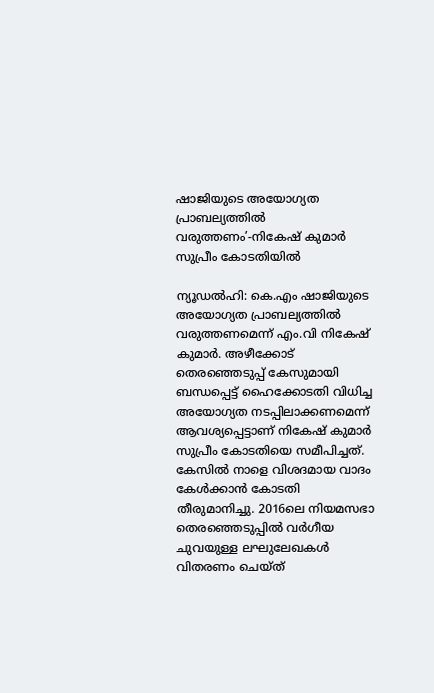ഷാജിയുടെ അയോഗ്യത പ്രാബല്യത്തില്‍ വരുത്തണം’-നികേഷ് കുമാര്‍ സുപ്രീം കോടതിയിൽ

ന്യൂഡൽഹി: കെ.എം ഷാജിയുടെ അയോഗ്യത പ്രാബല്യത്തിൽ വരുത്തണമെന്ന് എം.വി നികേഷ് കുമാർ. അഴീക്കോട് തെരഞ്ഞെടുപ്പ് കേസുമായി ബന്ധപ്പെട്ട് ഹൈക്കോടതി വിധിച്ച അയോഗ്യത നടപ്പിലാക്കണമെന്ന് ആവശ്യപ്പെട്ടാണ് നികേഷ് കുമാർ സുപ്രീം കോടതിയെ സമീപിച്ചത്. കേസിൽ നാളെ വിശദമായ വാദം കേൾക്കാൻ കോടതി തീരുമാനിച്ചു. 2016ലെ നിയമസഭാ തെരഞ്ഞെടുപ്പിൽ വർഗീയ ചുവയുള്ള ലഘുലേഖകൾ വിതരണം ചെയ്ത്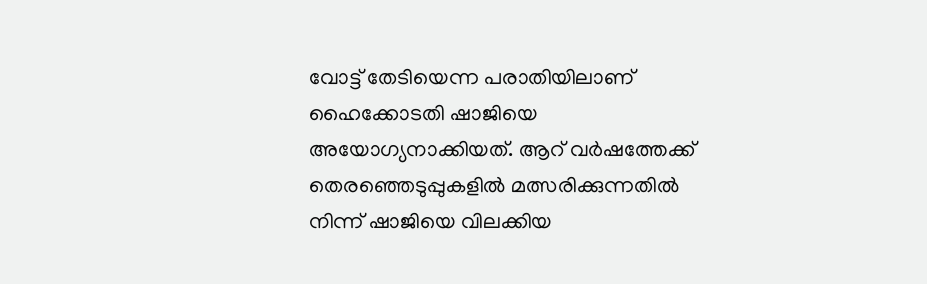വോട്ട് തേടിയെന്ന പരാതിയിലാണ് ഹൈക്കോടതി ഷാജിയെ അയോഗ്യനാക്കിയത്. ആറ് വർഷത്തേക്ക് തെരഞ്ഞെടുപ്പുകളിൽ മത്സരിക്കുന്നതിൽ നിന്ന് ഷാജിയെ വിലക്കിയ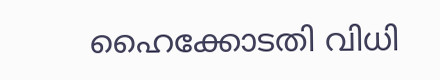ഹൈക്കോടതി വിധി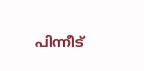പിന്നീട്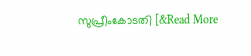സുപ്രീംകോടതി [&Read More